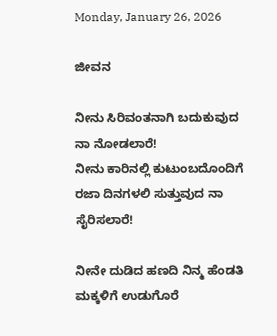Monday, January 26, 2026

ಜೀವನ

ನೀನು ಸಿರಿವಂತನಾಗಿ ಬದುಕುವುದ ನಾ ನೋಡಲಾರೆ!
ನೀನು ಕಾರಿನಲ್ಲಿ ಕುಟುಂಬದೊಂದಿಗೆ ರಜಾ ದಿನಗಳಲಿ ಸುತ್ತುವುದ ನಾ ಸೈರಿಸಲಾರೆ!

ನೀನೇ ದುಡಿದ ಹಣದಿ ನಿನ್ಮ ಹೆಂಡತಿ ಮಕ್ಕಳಿಗೆ ಉಡುಗೊರೆ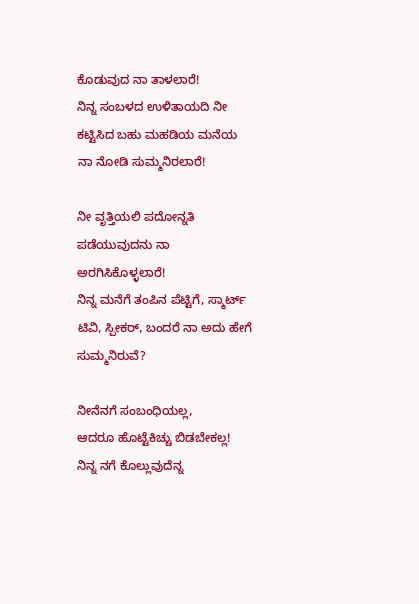ಕೊಡುವುದ ನಾ ತಾಳಲಾರೆ!
ನಿನ್ನ ಸಂಬಳದ ಉಳಿತಾಯದಿ ನೀ ಕಟ್ಟಿಸಿದ ಬಹು ಮಹಡಿಯ ಮನೆಯ ನಾ ನೋಡಿ ಸುಮ್ಮನಿರಲಾರೆ!

ನೀ ವೃತ್ತಿಯಲಿ ಪದೋನ್ನತಿ ಪಡೆಯುವುದನು ನಾ ಅರಗಿಸಿಕೊಳ್ಳಲಾರೆ!
ನಿನ್ನ ಮನೆಗೆ ತಂಪಿನ ಪೆಟ್ಟಿಗೆ, ಸ್ಮಾರ್ಟ್ ಟಿವಿ, ಸ್ಪೀಕರ್, ಬಂದರೆ ನಾ ಅದು ಹೇಗೆ ಸುಮ್ಮನಿರುವೆ?

ನೀನೆನಗೆ ಸಂಬಂಧಿಯಲ್ಲ,
ಆದರೂ ಹೊಟ್ಟೆಕಿಚ್ಚು ಬಿಡಬೇಕಲ್ಲ!
ನಿನ್ನ ನಗೆ ಕೊಲ್ಲುವುದೆನ್ನ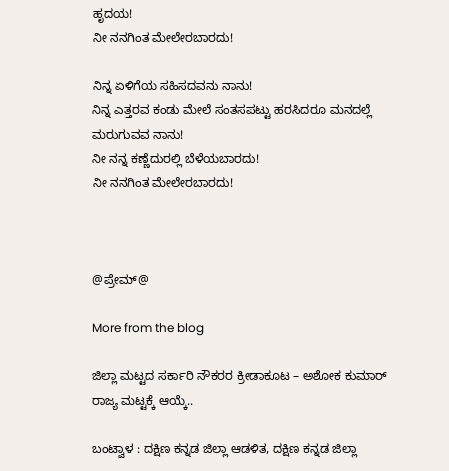ಹೃದಯ!
ನೀ ನನಗಿಂತ ಮೇಲೇರಬಾರದು!

ನಿನ್ನ ಏಳಿಗೆಯ ಸಹಿಸದವನು ನಾನು!
ನಿನ್ನ ಎತ್ತರವ ಕಂಡು ಮೇಲೆ ಸಂತಸಪಟ್ಟು ಹರಸಿದರೂ ಮನದಲ್ಲೆ ಮರುಗುವವ ನಾನು!
ನೀ ನನ್ನ ಕಣ್ಣೆದುರಲ್ಲಿ ಬೆಳೆಯಬಾರದು!
ನೀ ನನಗಿಂತ ಮೇಲೇರಬಾರದು!



@ಪ್ರೇಮ್@

More from the blog

ಜಿಲ್ಲಾ ಮಟ್ಟದ ಸರ್ಕಾರಿ ನೌಕರರ ಕ್ರೀಡಾಕೂಟ – ಅಶೋಕ ಕುಮಾರ್ ರಾಜ್ಯ ಮಟ್ಟಕ್ಕೆ ಆಯ್ಕೆ..

ಬಂಟ್ವಾಳ : ದಕ್ಷಿಣ ಕನ್ನಡ ಜಿಲ್ಲಾ ಆಡಳಿತ, ದಕ್ಷಿಣ ಕನ್ನಡ ಜಿಲ್ಲಾ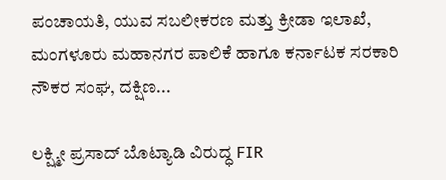ಪಂಚಾಯತಿ, ಯುವ ಸಬಲೀಕರಣ ಮತ್ತು ಕ್ರೀಡಾ ಇಲಾಖೆ, ಮಂಗಳೂರು ಮಹಾನಗರ ಪಾಲಿಕೆ ಹಾಗೂ ಕರ್ನಾಟಕ ಸರಕಾರಿ ನೌಕರ ಸಂಘ, ದಕ್ಷಿಣ...

ಲಕ್ಷ್ಮೀ ಪ್ರಸಾದ್ ಬೊಟ್ಯಾಡಿ ವಿರುದ್ಧ FIR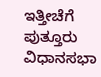ಇತ್ತೀಚೆಗೆ ಪುತ್ತೂರು ವಿಧಾನಸಭಾ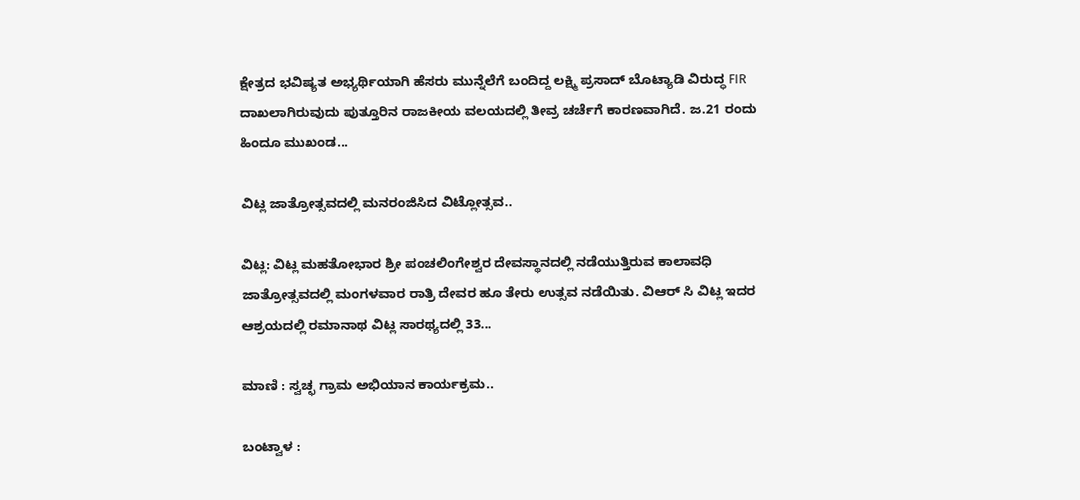ಕ್ಷೇತ್ರದ ಭವಿಷ್ಯತ ಅಭ್ಯರ್ಥಿಯಾಗಿ ಹೆಸರು ಮುನ್ನೆಲೆಗೆ ಬಂದಿದ್ದ ಲಕ್ಷ್ಮಿ ಪ್ರಸಾದ್ ಬೊಟ್ಯಾಡಿ ವಿರುದ್ಧ FIR ದಾಖಲಾಗಿರುವುದು ಪುತ್ತೂರಿನ ರಾಜಕೀಯ ವಲಯದಲ್ಲಿ ತೀವ್ರ ಚರ್ಚೆಗೆ ಕಾರಣವಾಗಿದೆ. ಜ.21 ರಂದು ಹಿಂದೂ ಮುಖಂಡ...

ವಿಟ್ಲ ಜಾತ್ರೋತ್ಸವದಲ್ಲಿ ಮನರಂಜಿಸಿದ ವಿಟ್ಲೋತ್ಸವ..

ವಿಟ್ಲ: ವಿಟ್ಲ ಮಹತೋಭಾರ ಶ್ರೀ ಪಂಚಲಿಂಗೇಶ್ವರ ದೇವಸ್ಥಾನದಲ್ಲಿ ನಡೆಯುತ್ತಿರುವ ಕಾಲಾವಧಿ ಜಾತ್ರೋತ್ಸವದಲ್ಲಿ ಮಂಗಳವಾರ ರಾತ್ರಿ ದೇವರ ಹೂ ತೇರು ಉತ್ಸವ ನಡೆಯಿತು. ವಿಆರ್ ಸಿ ವಿಟ್ಲ ಇದರ ಆಶ್ರಯದಲ್ಲಿ ರಮಾನಾಥ ವಿಟ್ಲ ಸಾರಥ್ಯದಲ್ಲಿ 33...

ಮಾಣಿ : ಸ್ವಚ್ಛ ಗ್ರಾಮ ಅಭಿಯಾನ ಕಾರ್ಯಕ್ರಮ..

ಬಂಟ್ವಾಳ :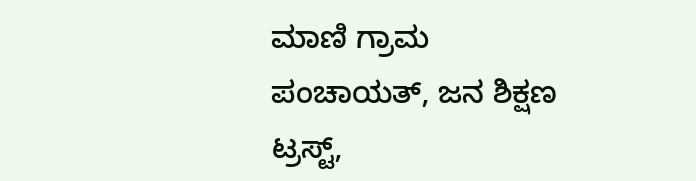ಮಾಣಿ ಗ್ರಾಮ ಪಂಚಾಯತ್, ಜನ ಶಿಕ್ಷಣ ಟ್ರಸ್ಟ್,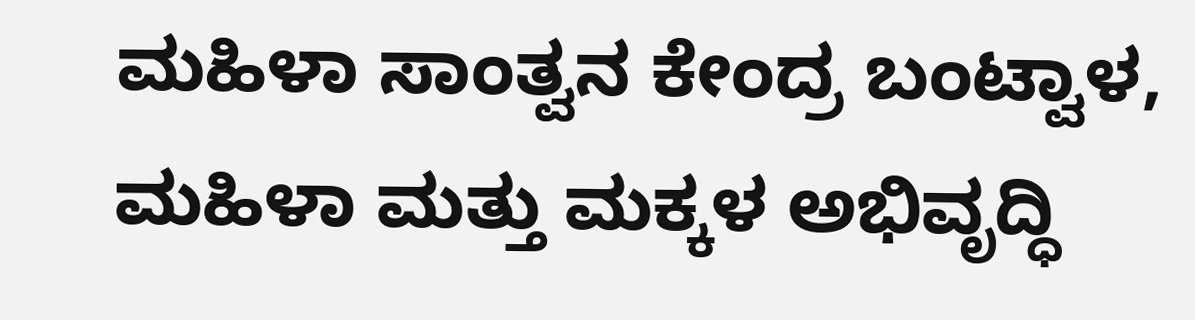ಮಹಿಳಾ ಸಾಂತ್ವನ ಕೇಂದ್ರ ಬಂಟ್ವಾಳ, ಮಹಿಳಾ ಮತ್ತು ಮಕ್ಕಳ ಅಭಿವೃದ್ಧಿ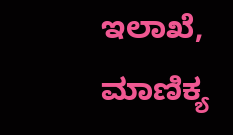ಇಲಾಖೆ, ಮಾಣಿಕ್ಯ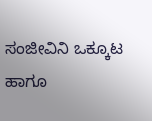ಸಂಜೀವಿನಿ ಒಕ್ಕೂಟ ಹಾಗೂ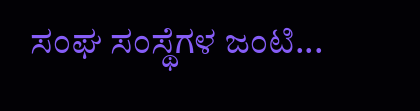ಸಂಘ ಸಂಸ್ಥೆಗಳ ಜಂಟಿ...